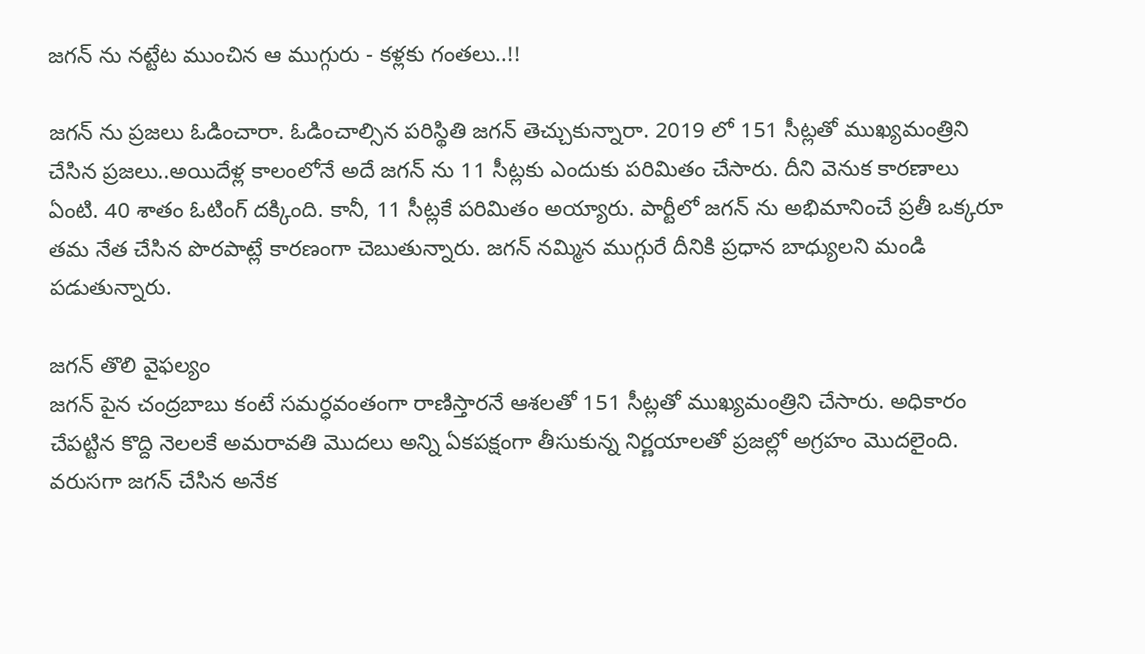జగన్ ను నట్టేట ముంచిన ఆ ముగ్గురు - కళ్లకు గంతలు..!!

జగన్ ను ప్రజలు ఓడించారా. ఓడించాల్సిన పరిస్థితి జగన్ తెచ్చుకున్నారా. 2019 లో 151 సీట్లతో ముఖ్యమంత్రిని చేసిన ప్రజలు..అయిదేళ్ల కాలంలోనే అదే జగన్ ను 11 సీట్లకు ఎందుకు పరిమితం చేసారు. దీని వెనుక కారణాలు ఏంటి. 40 శాతం ఓటింగ్ దక్కింది. కానీ, 11 సీట్లకే పరిమితం అయ్యారు. పార్టీలో జగన్ ను అభిమానించే ప్రతీ ఒక్కరూ తమ నేత చేసిన పొరపాట్లే కారణంగా చెబుతున్నారు. జగన్ నమ్మిన ముగ్గురే దీనికి ప్రధాన బాధ్యులని మండి పడుతున్నారు.

జగన్ తొలి వైఫల్యం
జగన్ పైన చంద్రబాబు కంటే సమర్ధవంతంగా రాణిస్తారనే ఆశలతో 151 సీట్లతో ముఖ్యమంత్రిని చేసారు. అధికారం చేపట్టిన కొద్ది నెలలకే అమరావతి మొదలు అన్ని ఏకపక్షంగా తీసుకున్న నిర్ణయాలతో ప్రజల్లో అగ్రహం మొదలైంది. వరుసగా జగన్ చేసిన అనేక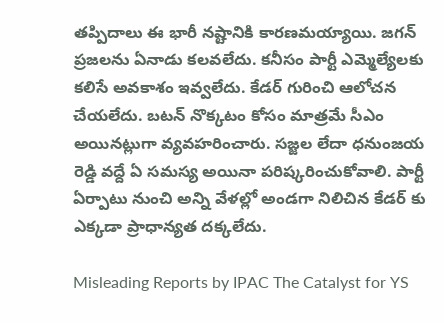తప్పిదాలు ఈ భారీ నష్టానికి కారణమయ్యాయి. జగన్ ప్రజలను ఏనాడు కలవలేదు. కనీసం పార్టీ ఎమ్మెల్యేలకు కలిసే అవకాశం ఇవ్వలేదు. కేడర్ గురించి ఆలోచన చేయలేదు. బటన్ నొక్కటం కోసం మాత్రమే సీఎం అయినట్లుగా వ్యవహరించారు. సజ్జల లేదా ధనుంజయ రెడ్డి వద్దే ఏ సమస్య అయినా పరిష్కరించుకోవాలి. పార్టీ ఏర్పాటు నుంచి అన్ని వేళల్లో అండగా నిలిచిన కేడర్ కు ఎక్కడా ప్రాధాన్యత దక్కలేదు.

Misleading Reports by IPAC The Catalyst for YS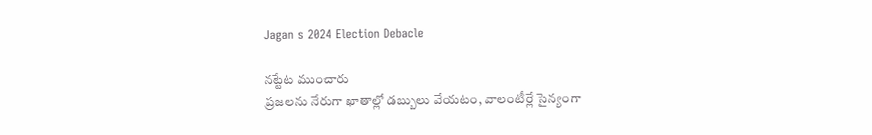Jagan s 2024 Election Debacle

నట్టేట ముంచారు
ప్రజలను నేరుగా ఖాతాల్లో డబ్బులు వేయటం, వాలంటీర్లే సైన్యంగా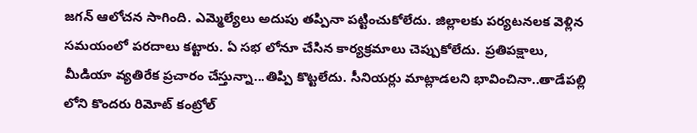జగన్ ఆలోచన సాగింది. ఎమ్మెల్యేలు అదుపు తప్పినా పట్టించుకోలేదు. జిల్లాలకు పర్యటనలక వెళ్లిన సమయంలో పరదాలు కట్టారు. ఏ సభ లోనూ చేసిన కార్యక్రమాలు చెప్పుకోలేదు. ప్రతిపక్షాలు, మీడియా వ్యతిరేక ప్రచారం చేస్తున్నా...తిప్పి కొట్టలేదు. సీనియర్లు మాట్లాడలని భావించినా..తాడేపల్లి లోని కొందరు రిమోట్ కంట్రోల్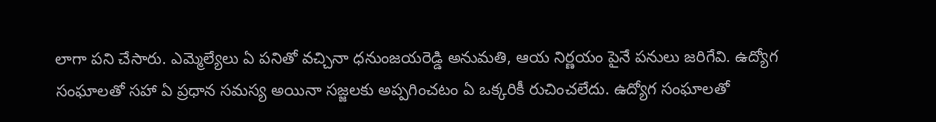లాగా పని చేసారు. ఎమ్మెల్యేలు ఏ పనితో వచ్చినా ధనుంజయరెడ్డి అనుమతి, ఆయ నిర్ణయం పైనే పనులు జరిగేవి. ఉద్యోగ సంఘాలతో సహా ఏ ప్రధాన సమస్య అయినా సజ్జలకు అప్పగించటం ఏ ఒక్కరికీ రుచించలేదు. ఉద్యోగ సంఘాలతో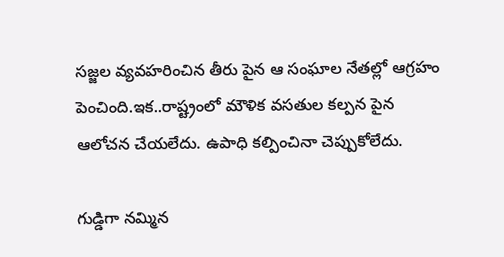సజ్జల వ్యవహరించిన తీరు పైన ఆ సంఘాల నేతల్లో ఆగ్రహం పెంచింది.ఇక..రాష్ట్రంలో మౌళిక వసతుల కల్పన పైన ఆలోచన చేయలేదు. ఉపాధి కల్పించినా చెప్పుకోలేదు.

గుడ్డిగా నమ్మిన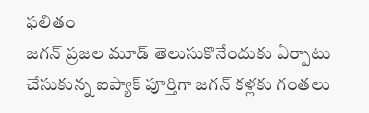ఫలితం
జగన్ ప్రజల మూడ్ తెలుసుకొనేందుకు ఏర్పాటు చేసుకున్న ఐప్యాక్ పూర్తిగా జగన్ కళ్లకు గంతలు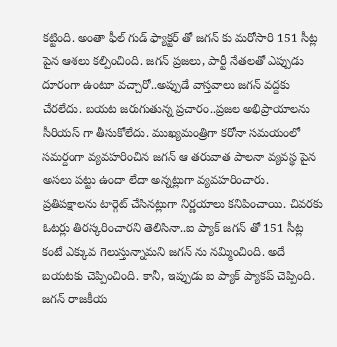కట్టింది. అంతా ఫీల్ గుడ్ ఫ్యాక్టర్ తో జగన్ కు మరోసారి 151 సీట్ల పైన ఆశలు కల్పించింది. జగన్ ప్రజలు, పార్టీ నేతలతో ఎప్పుడు దూరంగా ఉంటూ వచ్చారో..అప్పుడే వాస్తవాలు జగన్ వద్దకు చేరలేదు. బయట జరుగుతున్న ప్రచారం..ప్రజల అభిప్రాయాలను సీరియస్ గా తీసుకోలేదు. ముఖ్యమంత్రిగా కరోనా సమయంలో సమర్దంగా వ్యవహరించిన జగన్ ఆ తరువాత పాలనా వ్యవస్థ పైన అసలు పట్టు ఉందా లేదా అన్నట్లుగా వ్యవహరించారు. ప్రతిపక్షాలను టార్గెట్ చేసినట్లుగా నిర్ణయాలు కనిపించాయి. చివరకు ఓటర్లు తిరస్కరించారని తెలిసినా..ఐ ప్యాక్ జగన్ తో 151 సీట్ల కంటే ఎక్కువ గెలుస్తున్నామని జగన్ ను నమ్మించింది. అదే బయటకు చెప్పించింది. కానీ, ఇప్పుడు ఐ ప్యాక్ ప్యాకప్ చెప్పింది. జగన్ రాజకీయ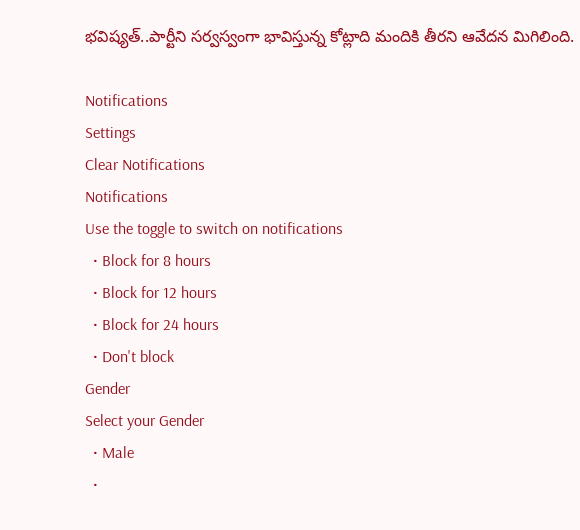భవిష్యత్..పార్టీని సర్వస్వంగా భావిస్తున్న కోట్లాది మందికి తీరని ఆవేదన మిగిలింది.

Notifications
Settings
Clear Notifications
Notifications
Use the toggle to switch on notifications
  • Block for 8 hours
  • Block for 12 hours
  • Block for 24 hours
  • Don't block
Gender
Select your Gender
  • Male
  •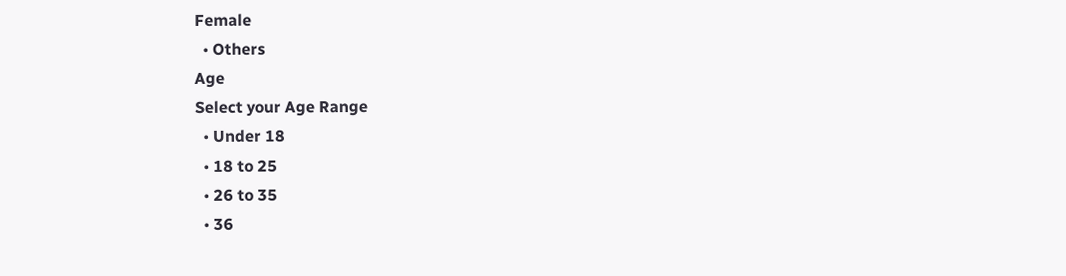Female
  • Others
Age
Select your Age Range
  • Under 18
  • 18 to 25
  • 26 to 35
  • 36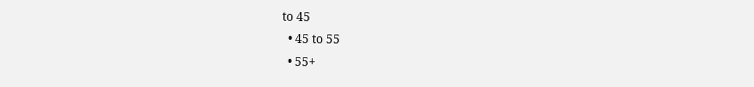to 45
  • 45 to 55
  • 55+